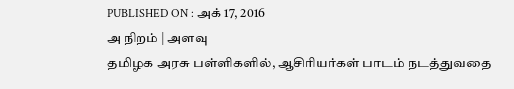PUBLISHED ON : அக் 17, 2016
அ நிறம் | அளவு
தமிழக அரசு பள்ளிகளில், ஆசிரியர்கள் பாடம் நடத்துவதை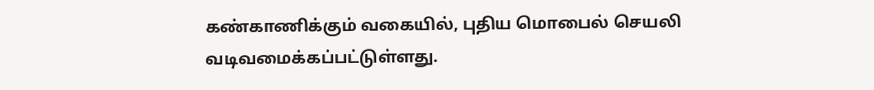கண்காணிக்கும் வகையில், புதிய மொபைல் செயலி வடிவமைக்கப்பட்டுள்ளது.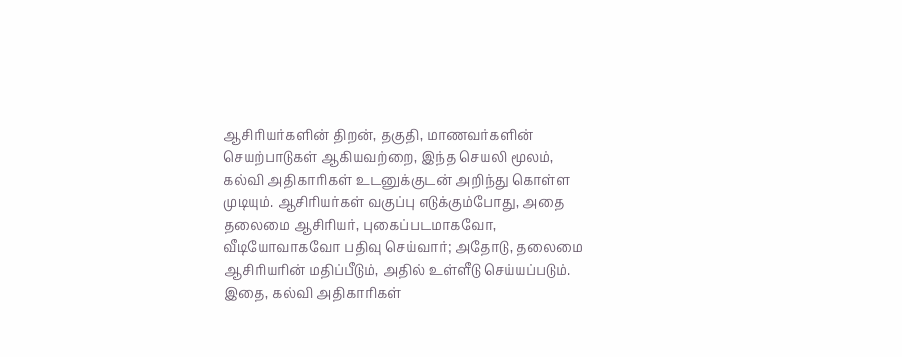ஆசிரியர்களின் திறன், தகுதி, மாணவர்களின் செயற்பாடுகள் ஆகியவற்றை, இந்த செயலி மூலம், கல்வி அதிகாரிகள் உடனுக்குடன் அறிந்து கொள்ள முடியும். ஆசிரியர்கள் வகுப்பு எடுக்கும்போது, அதை தலைமை ஆசிரியர், புகைப்படமாகவோ, வீடியோவாகவோ பதிவு செய்வார்; அதோடு, தலைமை ஆசிரியரின் மதிப்பீடும், அதில் உள்ளீடு செய்யப்படும். இதை, கல்வி அதிகாரிகள்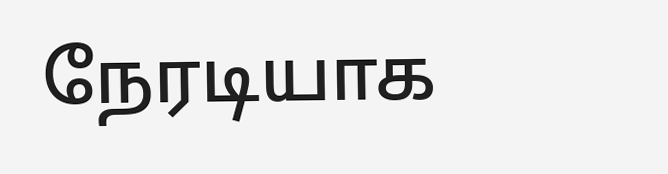நேரடியாக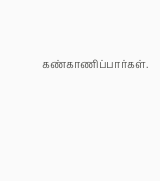கண்காணிப்பார்கள்.